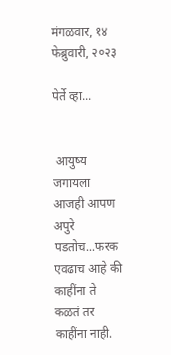मंगळवार, १४ फेब्रुवारी, २०२३

पेर्ते व्हा...


 आयुष्य जगायला आजही आपण अपुरे पडतोच...फरक एवढाच आहे की काहींना ते कळतं तर काहींना नाही.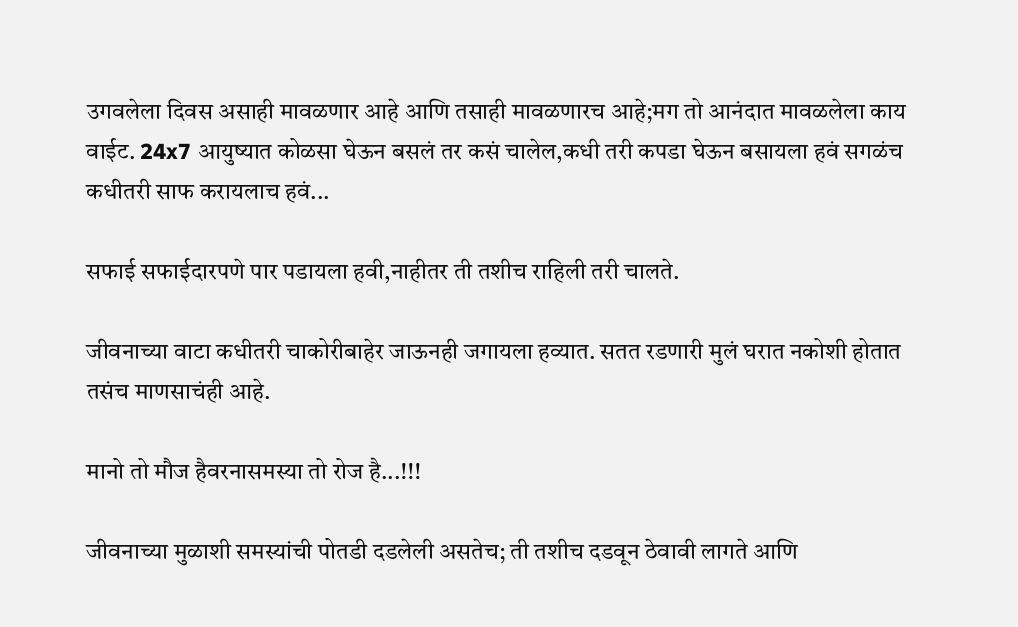उगवलेला दिवस असाही मावळणार आहे आणि तसाही मावळणारच आहे;मग तो आनंदात मावळलेला काय वाईट. 24x7 आयुष्यात कोळसा घेऊन बसलं तर कसं चालेल,कधी तरी कपडा घेऊन बसायला हवं सगळंच कधीतरी साफ करायलाच हवं...

सफाई सफाईदारपणे पार पडायला हवी,नाहीतर ती तशीच राहिली तरी चालते.

जीवनाच्या वाटा कधीतरी चाकोरीबाहेर जाऊनही जगायला हव्यात. सतत रडणारी मुलं घरात नकोशी होतात तसंच माणसाचंही आहे.

मानो तो मौज हैवरनासमस्या तो रोज है...!!!

जीवनाच्या मुळाशी समस्यांची पोतडी दडलेली असतेच; ती तशीच दडवून ठेवावी लागते आणि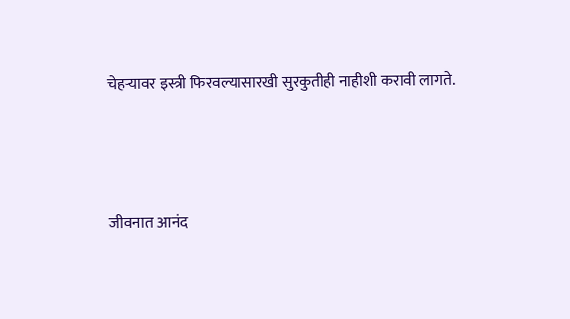चेहऱ्यावर इस्त्री फिरवल्यासारखी सुरकुतीही नाहीशी करावी लागते.



जीवनात आनंद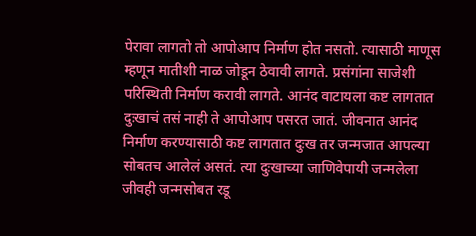पेरावा लागतो तो आपोआप निर्माण होत नसतो. त्यासाठी माणूस म्हणून मातीशी नाळ जोडून ठेवावी लागते. प्रसंगांना साजेशी परिस्थिती निर्माण करावी लागते. आनंद वाटायला कष्ट लागतात दुःखाचं तसं नाही ते आपोआप पसरत जातं. जीवनात आनंद निर्माण करण्यासाठी कष्ट लागतात दुःख तर जन्मजात आपल्या सोबतच आलेलं असतं. त्या दुःखाच्या जाणिवेपायी जन्मलेला जीवही जन्मसोबत रडू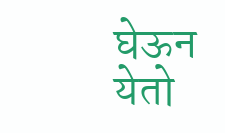घेऊन येतो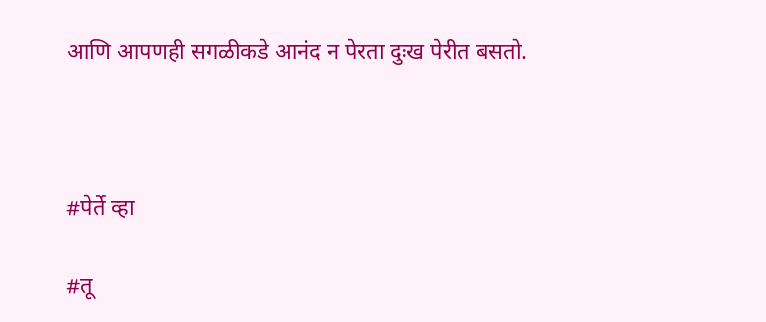आणि आपणही सगळीकडे आनंद न पेरता दुःख पेरीत बसतो.



#पेर्ते व्हा

#तू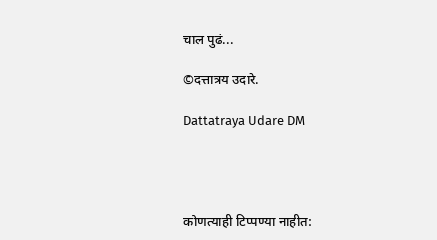चाल पुढं...

©दत्तात्रय उदारे.

Dattatraya Udare DM




कोणत्याही टिप्पण्‍या नाहीत: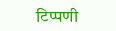टिप्पणी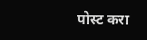पोस्ट करा